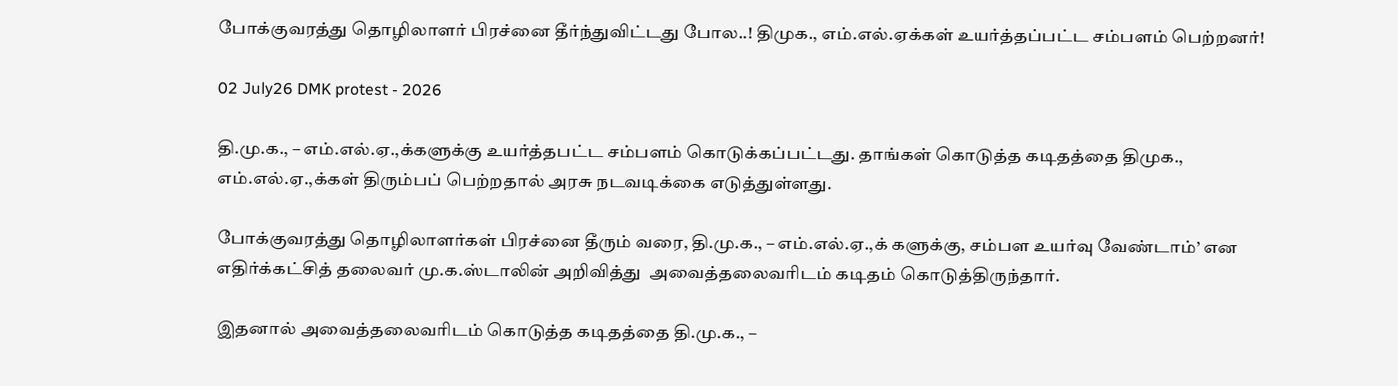போக்குவரத்து தொழிலாளர் பிரச்னை தீர்ந்துவிட்டது போல..! திமுக., எம்.எல்.ஏக்கள் உயர்த்தப்பட்ட சம்பளம் பெற்றனர்!

02 July26 DMK protest - 2026

தி.மு.க., – எம்.எல்.ஏ.,க்களுக்கு உயர்த்தபட்ட சம்பளம் கொடுக்கப்பட்டது. தாங்கள் கொடுத்த கடிதத்தை திமுக., எம்.எல்.ஏ.,க்கள் திரும்பப் பெற்றதால் அரசு நடவடிக்கை எடுத்துள்ளது.

போக்குவரத்து தொழிலாளர்கள் பிரச்னை தீரும் வரை, தி.மு.க., – எம்.எல்.ஏ.,க் களுக்கு, சம்பள உயர்வு வேண்டாம்’ என எதிர்க்கட்சித் தலைவர் மு.க.ஸ்டாலின் அறிவித்து  அவைத்தலைவரிடம் கடிதம் கொடுத்திருந்தார்.

இதனால் அவைத்தலைவரிடம் கொடுத்த கடிதத்தை தி.மு.க., –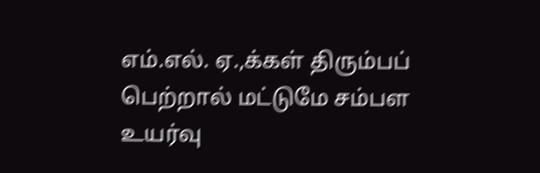எம்.எல். ஏ.,க்கள் திரும்பப் பெற்றால் மட்டுமே சம்பள உயர்வு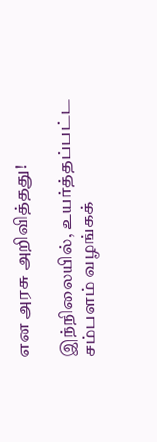என அரசு அறிவித்தது!

இந்நிலையில், உயர்த்தப்பட்ட சம்பளம் வழங்கக்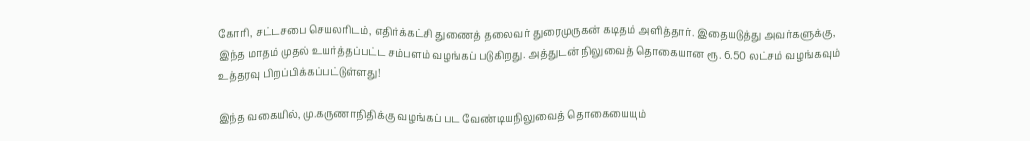கோரி, சட்டசபை செயலரிடம், எதிர்க்கட்சி துணைத் தலைவர் துரைமுருகன் கடிதம் அளித்தார். இதையடுத்து அவர்களுக்கு, இந்த மாதம் முதல் உயர்த்தப்பட்ட சம்பளம் வழங்கப் படுகிறது. அத்துடன் நிலுவைத் தொகையான ரூ. 6.50 லட்சம் வழங்கவும் உத்தரவு பிறப்பிக்கப்பட்டுள்ளது!

இந்த வகையில், மு.கருணாநிதிக்கு வழங்கப் பட வேண்டியநிலுவைத் தொகையையும்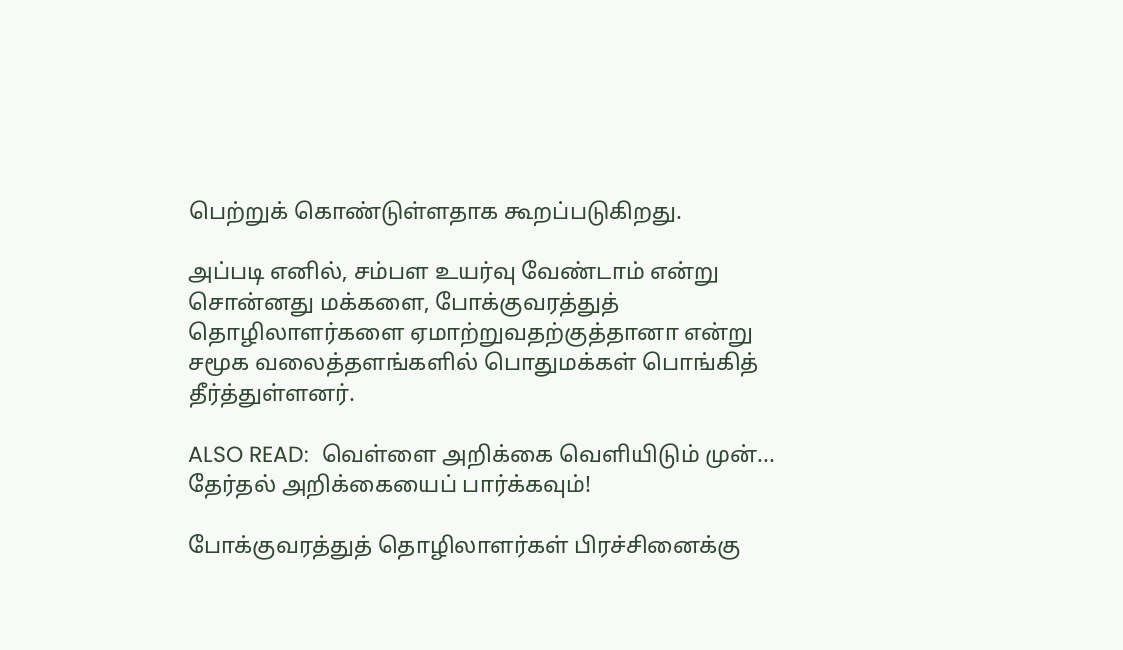பெற்றுக் கொண்டுள்ளதாக கூறப்படுகிறது.

அப்படி எனில், சம்பள உயர்வு வேண்டாம் என்று சொன்னது மக்களை, போக்குவரத்துத் தொழிலாளர்களை ஏமாற்றுவதற்குத்தானா என்று சமூக வலைத்தளங்களில் பொதுமக்கள் பொங்கித் தீர்த்துள்ளனர்.

ALSO READ:  வெள்ளை அறிக்கை வெளியிடும் முன்... தேர்தல் அறிக்கையைப் பார்க்கவும்!

போக்குவரத்துத் தொழிலாளர்கள் பிரச்சினைக்கு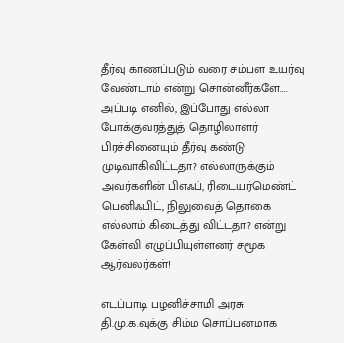தீர்வு காணப்படும் வரை சம்பள உயர்வு வேண்டாம் என்று சொன்னீர்களே…. அப்படி எனில், இப்போது எல்லா போக்குவரத்துத் தொழிலாளர் பிரச்சினையும் தீர்வு கண்டு முடிவாகிவிட்டதா? எல்லாருக்கும் அவர்களின் பிஎஃப், ரிடையர்மெண்ட் பெனிஃபிட், நிலுவைத் தொகை எல்லாம் கிடைத்து விட்டதா? என்று கேள்வி எழுப்பியுள்ளனர் சமூக ஆர்வலர்கள்!

எடப்பாடி பழனிச்சாமி அரசு தி.மு.க.வுக்கு சிம்ம சொப்பனமாக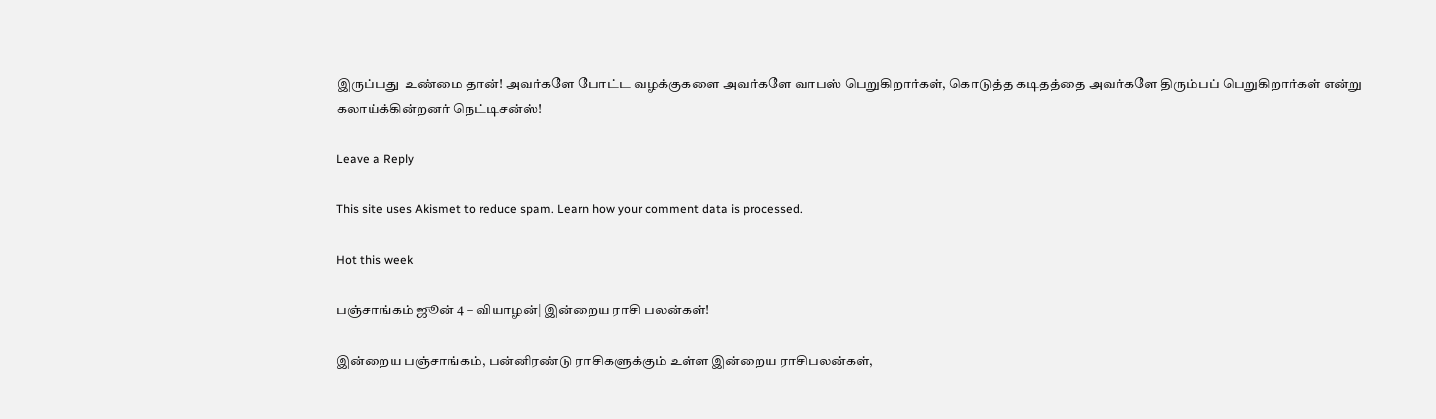இருப்பது  உண்மை தான்! அவர்களே போட்ட வழக்குகளை அவர்களே வாபஸ் பெறுகிறார்கள், கொடுத்த கடிதத்தை அவர்களே திரும்பப் பெறுகிறார்கள் என்று கலாய்க்கின்றனர் நெட்டிசன்ஸ்!

Leave a Reply

This site uses Akismet to reduce spam. Learn how your comment data is processed.

Hot this week

பஞ்சாங்கம் ஜூன் 4 – வியாழன்| இன்றைய ராசி பலன்கள்!

இன்றைய பஞ்சாங்கம், பன்னிரண்டு ராசிகளுக்கும் உள்ள இன்றைய ராசிபலன்கள்,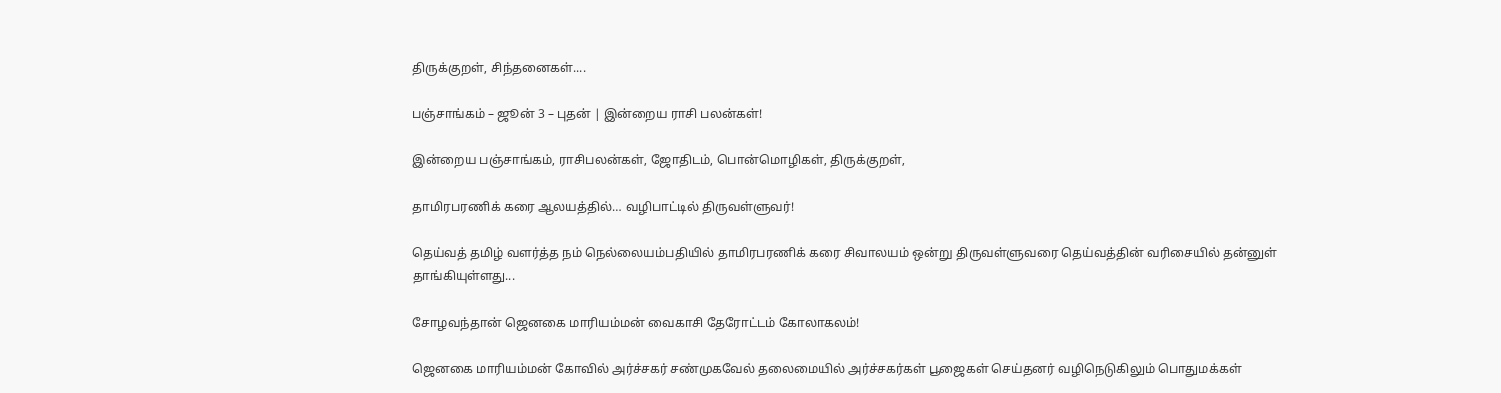திருக்குறள், சிந்தனைகள்....

பஞ்சாங்கம் – ஜூன் 3 – புதன் | இன்றைய ராசி பலன்கள்!

இன்றைய பஞ்சாங்கம், ராசிபலன்கள், ஜோதிடம், பொன்மொழிகள், திருக்குறள்,

தாமிரபரணிக் கரை ஆலயத்தில்… வழிபாட்டில் திருவள்ளுவர்!

தெய்வத் தமிழ் வளர்த்த நம் நெல்லையம்பதியில் தாமிரபரணிக் கரை சிவாலயம் ஒன்று திருவள்ளுவரை தெய்வத்தின் வரிசையில் தன்னுள் தாங்கியுள்ளது...

சோழவந்தான் ஜெனகை மாரியம்மன் வைகாசி தேரோட்டம் கோலாகலம்!

ஜெனகை மாரியம்மன் கோவில் அர்ச்சகர் சண்முகவேல் தலைமையில் அர்ச்சகர்கள் பூஜைகள் செய்தனர் வழிநெடுகிலும் பொதுமக்கள்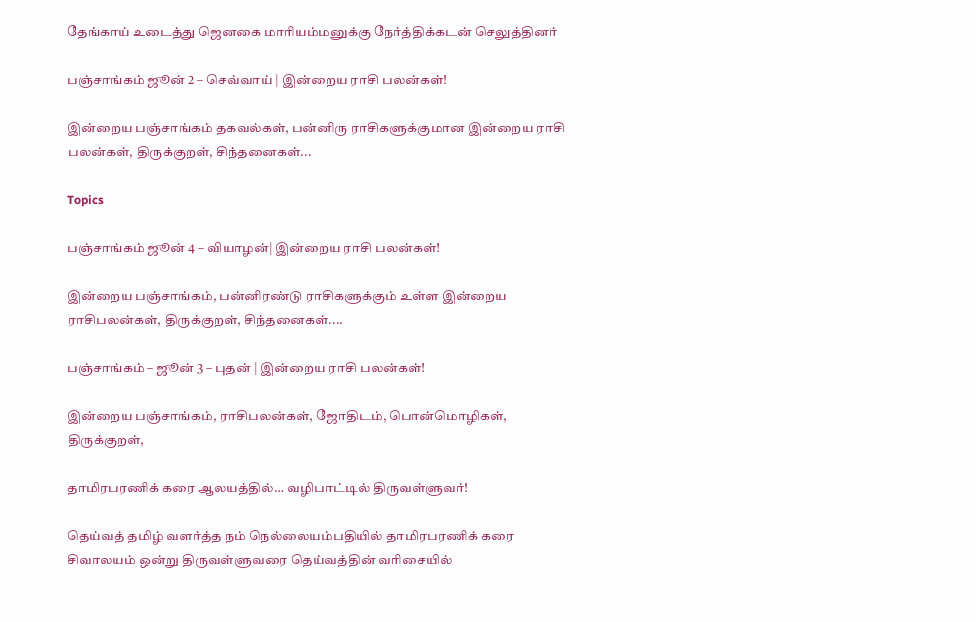தேங்காய் உடைத்து ஜெனகை மாரியம்மனுக்கு நேர்த்திக்கடன் செலுத்தினர்

பஞ்சாங்கம் ஜூன் 2 – செவ்வாய் | இன்றைய ராசி பலன்கள்!

இன்றைய பஞ்சாங்கம் தகவல்கள், பன்னிரு ராசிகளுக்குமான இன்றைய ராசி பலன்கள், திருக்குறள், சிந்தனைகள்...

Topics

பஞ்சாங்கம் ஜூன் 4 – வியாழன்| இன்றைய ராசி பலன்கள்!

இன்றைய பஞ்சாங்கம், பன்னிரண்டு ராசிகளுக்கும் உள்ள இன்றைய ராசிபலன்கள், திருக்குறள், சிந்தனைகள்....

பஞ்சாங்கம் – ஜூன் 3 – புதன் | இன்றைய ராசி பலன்கள்!

இன்றைய பஞ்சாங்கம், ராசிபலன்கள், ஜோதிடம், பொன்மொழிகள், திருக்குறள்,

தாமிரபரணிக் கரை ஆலயத்தில்… வழிபாட்டில் திருவள்ளுவர்!

தெய்வத் தமிழ் வளர்த்த நம் நெல்லையம்பதியில் தாமிரபரணிக் கரை சிவாலயம் ஒன்று திருவள்ளுவரை தெய்வத்தின் வரிசையில்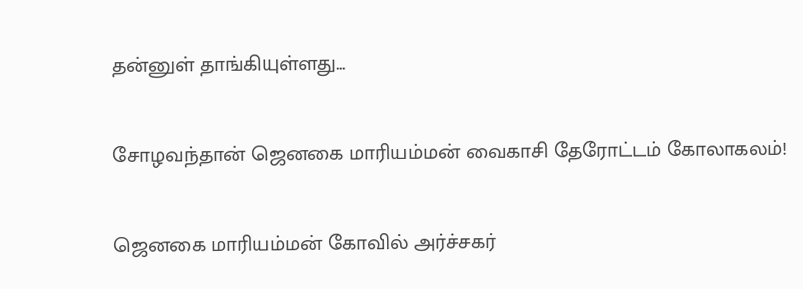தன்னுள் தாங்கியுள்ளது...

சோழவந்தான் ஜெனகை மாரியம்மன் வைகாசி தேரோட்டம் கோலாகலம்!

ஜெனகை மாரியம்மன் கோவில் அர்ச்சகர்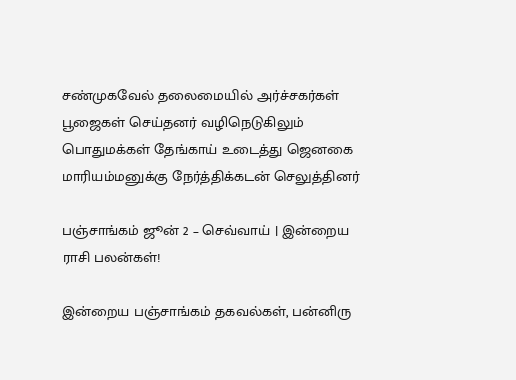சண்முகவேல் தலைமையில் அர்ச்சகர்கள் பூஜைகள் செய்தனர் வழிநெடுகிலும் பொதுமக்கள் தேங்காய் உடைத்து ஜெனகை மாரியம்மனுக்கு நேர்த்திக்கடன் செலுத்தினர்

பஞ்சாங்கம் ஜூன் 2 – செவ்வாய் | இன்றைய ராசி பலன்கள்!

இன்றைய பஞ்சாங்கம் தகவல்கள், பன்னிரு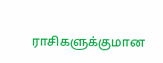ராசிகளுக்குமான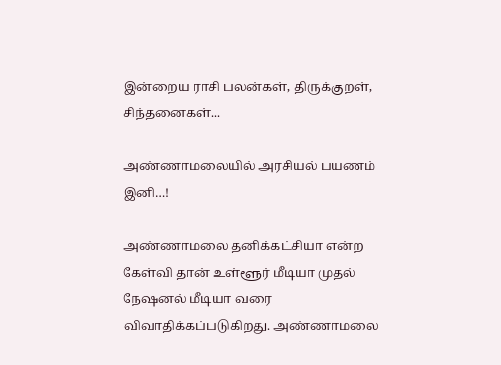இன்றைய ராசி பலன்கள், திருக்குறள், சிந்தனைகள்...

அண்ணாமலையில் அரசியல் பயணம் இனி…!

அண்ணாமலை தனிக்கட்சியா என்ற கேள்வி தான் உள்ளூர் மீடியா முதல் நேஷனல் மீடியா வரை விவாதிக்கப்படுகிறது. அண்ணாமலை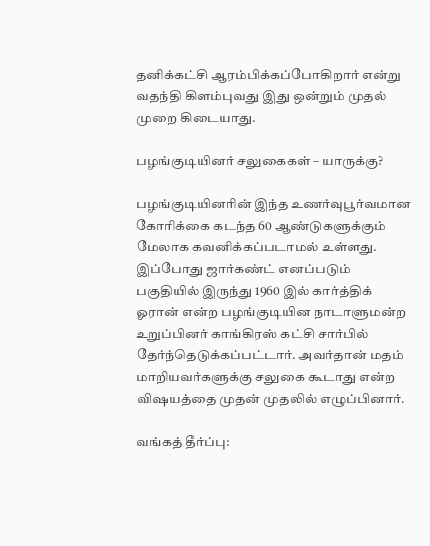தனிக்கட்சி ஆரம்பிக்கப்போகிறார் என்று வதந்தி கிளம்புவது இது ஒன்றும் முதல் முறை கிடையாது.

பழங்குடியினர் சலுகைகள் – யாருக்கு?

பழங்குடியினரின் இந்த உணர்வுபூர்வமான கோரிக்கை கடந்த 60 ஆண்டுகளுக்கும் மேலாக கவனிக்கப்படாமல் உள்ளது. இப்போது ஜார்கண்ட் எனப்படும் பகுதியில் இருந்து 1960 இல் கார்த்திக் ஓரான் என்ற பழங்குடியின நாடாளுமன்ற உறுப்பினர் காங்கிரஸ் கட்சி சார்பில் தேர்ந்தெடுக்கப்பட்டார். அவர்தான் மதம் மாறியவர்களுக்கு சலுகை கூடாது என்ற விஷயத்தை முதன் முதலில் எழுப்பினார்.

வங்கத் தீர்ப்பு: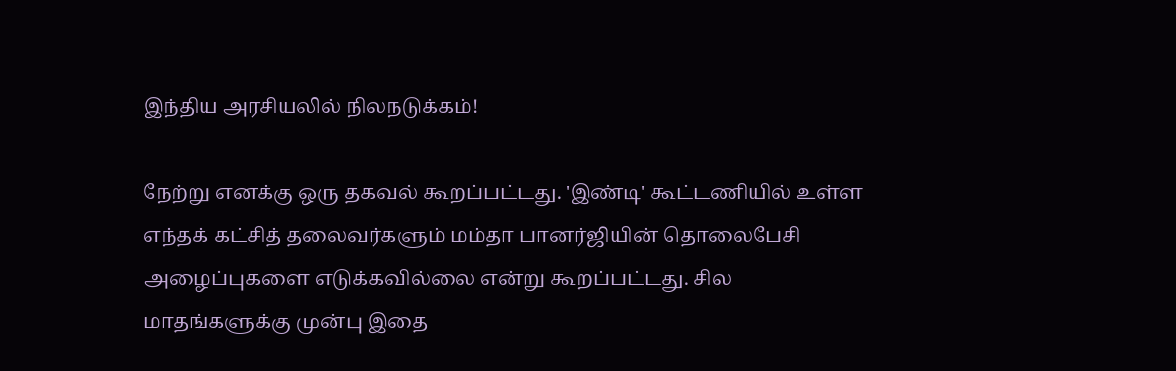இந்திய அரசியலில் நிலநடுக்கம்!

நேற்று எனக்கு ஒரு தகவல் கூறப்பட்டது. 'இண்டி' கூட்டணியில் உள்ள எந்தக் கட்சித் தலைவர்களும் மம்தா பானர்ஜியின் தொலைபேசி அழைப்புகளை எடுக்கவில்லை என்று கூறப்பட்டது. சில மாதங்களுக்கு முன்பு இதை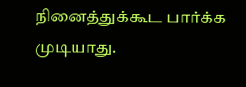நினைத்துக்கூட பார்க்க முடியாது.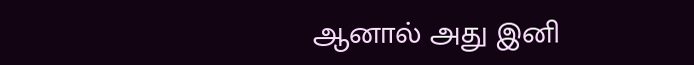ஆனால் அது இனி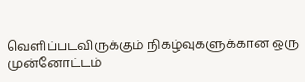வெளிப்படவிருக்கும் நிகழ்வுகளுக்கான ஒரு முன்னோட்டம்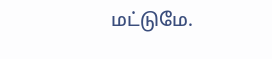மட்டுமே.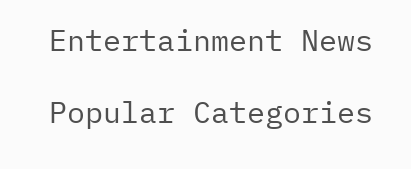Entertainment News

Popular Categories